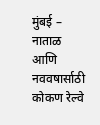मुंबई – नाताळ आणि नववषार्साठी कोकण रेल्वे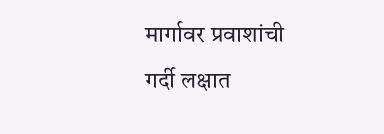मार्गावर प्रवाशांची गर्दी लक्षात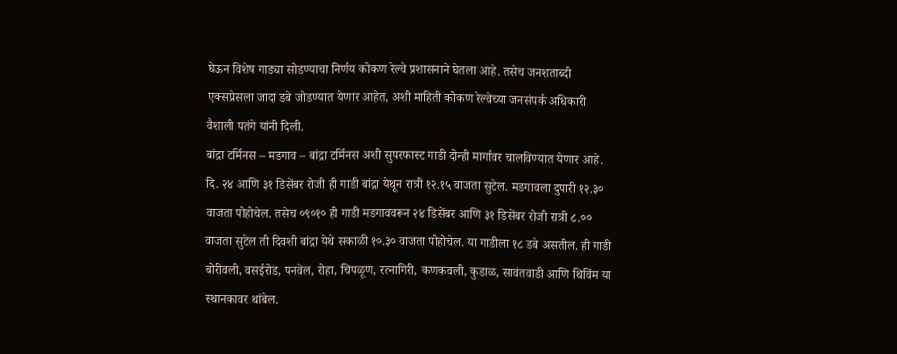घेऊन विशेष गाड्या सोडण्याचा निर्णय कोकण रेल्वे प्रशासनाने घेतला आहे. तसेच जनशताब्दी एक्सप्रेसला जादा डबे जोडण्यात येणार आहेत, अशी माहिती कोकण रेल्वेच्या जनसंपर्क अधिकारी वैशाली पतंगे यांनी दिली.
बांद्रा टर्मिनस – मडगाव – बांद्रा टर्मिनस अशी सुपरफास्ट गाडी दोन्ही मार्गावर चालविण्यात येणार आहे. दि. २४ आणि ३१ डिसेंबर रोजी ही गाडी बांद्रा येथून रात्री १२.१५ वाजता सुटेल. मडगावला दुपारी १२.३० वाजता पोहोचेल. तसेच ०९०१० ही गाडी मडगाववरून २४ डिसेंबर आणि ३१ डिसेंबर रोजी रात्री ८.०० वाजता सुटेल ती दिवशी बांद्रा येथे सकाळी १०.३० वाजता पोहोचेल. या गाडीला १८ डबे असतील. ही गाडी बोरीवली, वसईरोड, पनवेल, रोहा, चिपळूण, रत्नागिरी, कणकवली, कुडाळ, सावंतवाडी आणि थिविंम या स्थानकावर थांबेल.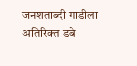जनशताब्दी गाडीला अतिरिक्त डबे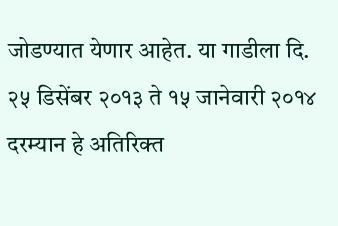जोडण्यात येणार आहेत. या गाडीला दि. २५ डिसेंबर २०१३ ते १५ जानेवारी २०१४ दरम्यान हे अतिरिक्त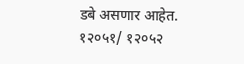डबे असणार आहेत. १२०५१/ १२०५२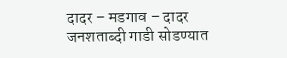दादर – मडगाव – दादर जनशताब्दी गाडी सोडण्यात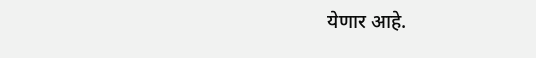येणार आहे.